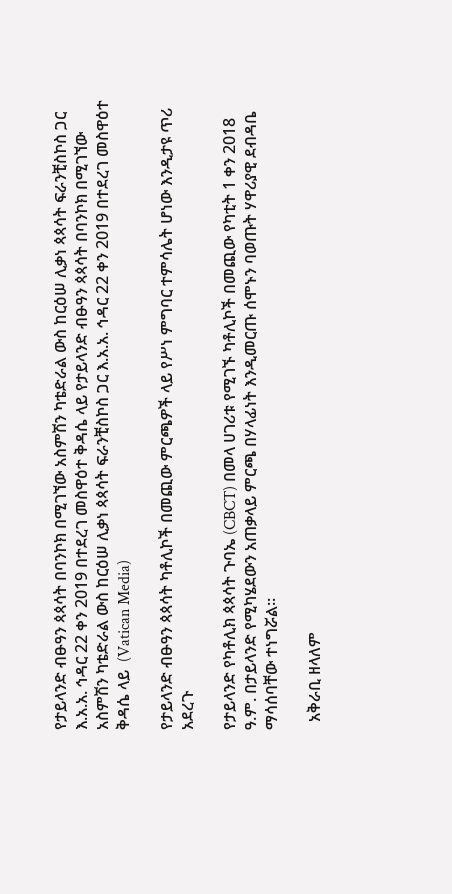የታይላንድ ብፁዓን ጳጳሳት በባንኮክ በሚገኘው አስምሽን ካቴድራል ውስ ከርዕሠ ሊቃነ ጳጳሳት ፍራንቺስኮስ ጋር እ.አ.አ. ኅዳር 22 ቀን 2019 በተደረገ መስዋዕተ ቅዳሴ ላይ የታይላንድ ብፁዓን ጳጳሳት በባንኮክ በሚገኘው አስምሽን ካቴድራል ውስ ከርዕሠ ሊቃነ ጳጳሳት ፍራንቺስኮስ ጋር እ.አ.አ. ኅዳር 22 ቀን 2019 በተደረገ መስዋዕተ ቅዳሴ ላይ  (Vatican Media)

የታይላንድ ብፁዓን ጳጳሳት ካቶሊኮች በመጪው ምርጫዎች ላይ የሥነ ምግባር ተምሳሌት ሆነው እንዲታዩ ጥሪ አደረጉ

የታይላንድ የካቶሊክ ጳጳሳት ጉባኤ (CBCT) በመላ ሀገሪቱ የሚገኙ ካቶሊኮች በመጪው የካቲት 1 ቀን 2018 ዓ.ም. በታይላንድ የሚካሄደውን አጠቃላይ ምርጫ በሃላፊነት እንዲመርጡ ሰሞኑን ባወጡት ሃዋሪያዊ ደብዳቤ ማሳሰባቸው ተነግሯል።

  አቅራቢ ዘላለም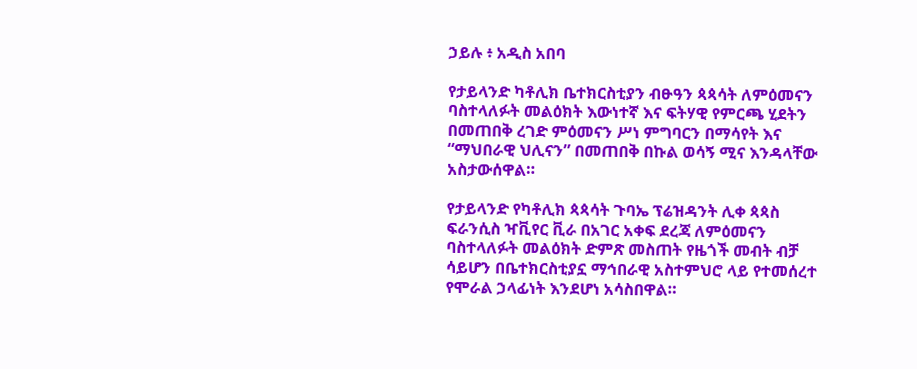ኃይሉ ፥ አዲስ አበባ

የታይላንድ ካቶሊክ ቤተክርስቲያን ብፁዓን ጳጳሳት ለምዕመናን ባስተላለፉት መልዕክት እውነተኛ እና ፍትሃዊ የምርጫ ሂደትን በመጠበቅ ረገድ ምዕመናን ሥነ ምግባርን በማሳየት እና “ማህበራዊ ህሊናን” በመጠበቅ በኩል ወሳኝ ሚና እንዳላቸው አስታውሰዋል።

የታይላንድ የካቶሊክ ጳጳሳት ጉባኤ ፕሬዝዳንት ሊቀ ጳጳስ ፍራንሲስ ዣቪየር ቪራ በአገር አቀፍ ደረጃ ለምዕመናን ባስተላለፉት መልዕክት ድምጽ መስጠት የዜጎች መብት ብቻ ሳይሆን በቤተክርስቲያኗ ማኅበራዊ አስተምህሮ ላይ የተመሰረተ የሞራል ኃላፊነት እንደሆነ አሳስበዋል።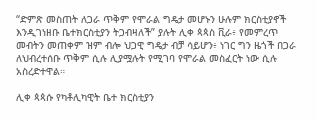“ድምጽ መስጠት ለጋራ ጥቅም የሞራል ግዴታ መሆኑን ሁሉም ክርስቲያኖች እንዲገነዘቡ ቤተክርስቲያን ትጋብዛለች” ያሉት ሊቀ ጳጳስ ቪራ፥ የመምረጥ መብትን መጠቀም ዝም ብሎ ህጋዊ ግዴታ ብቻ ሳይሆን፥ ነገር ግን ዜጎች በጋራ ለህብረተሰቡ ጥቅም ሲሉ ሊያሟሉት የሚገባ የሞራል መስፈርት ነው ሲሉ አስረድተዋል።

ሊቀ ጳጳሱ የካቶሊካዊት ቤተ ክርስቲያን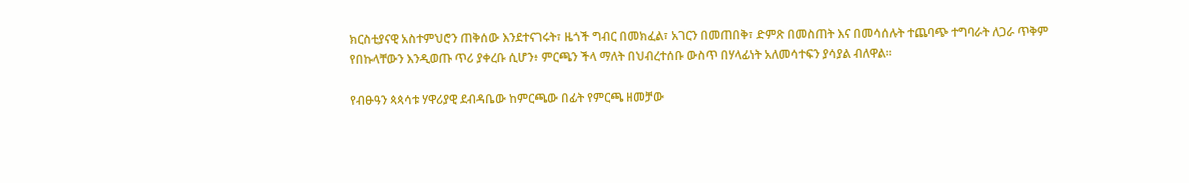ክርስቲያናዊ አስተምህሮን ጠቅሰው እንደተናገሩት፣ ዜጎች ግብር በመክፈል፣ አገርን በመጠበቅ፣ ድምጽ በመስጠት እና በመሳሰሉት ተጨባጭ ተግባራት ለጋራ ጥቅም የበኩላቸውን እንዲወጡ ጥሪ ያቀረቡ ሲሆን፥ ምርጫን ችላ ማለት በህብረተሰቡ ውስጥ በሃላፊነት አለመሳተፍን ያሳያል ብለዋል።

የብፁዓን ጳጳሳቱ ሃዋሪያዊ ደብዳቤው ከምርጫው በፊት የምርጫ ዘመቻው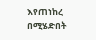እየጠነከረ በሚሄድበት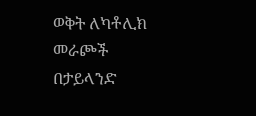ወቅት ለካቶሊክ መራጮች በታይላንድ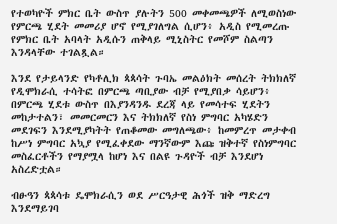የተወካዮች ምክር ቤት ውስጥ ያሉትን 500 መቀመጫዎች ለሚወስነው የምርጫ ሂደት መመሪያ ሆኖ የሚያገለግል ሲሆን፥ አዲስ የሚመረጡ የምክር ቤት አባላት አዲሱን ጠቅላይ ሚኒስትር የመሾም ስልጣን እንዳላቸው ተገልጿል።

እንደ የታይላንድ የካቶሊክ ጳጳሳት ጉባኤ መልዕክት መሰረት ትክክለኛ የዲሞክራሲ ተሳትፎ በምርጫ ጣቢያው ብቻ የሚያበቃ ሳይሆን፥ በምርጫ ሂደቱ ውስጥ በእያንዳንዱ ደረጃ ላይ የመሳተፍ ሂደትን መከታተልን፣ መመርመርን እና ትክክለኛ የስነ ምግባር አካሄድን መደገፍን እንደሚያካትት የጠቆመው መግለጫው፥ ከመምረጥ መታቀብ ከሥነ ምግባር አኳያ የሚፈቀደው ማንኛውም እጩ ዝቅተኛ የስነምግባር መስፈርቶችን የማያሟላ ከሆነ እና በልዩ ጉዳዮች ብቻ እንደሆነ አስረድቷል።

ብፁዓን ጳጳሳቱ ዴሞክራሲን ወደ ሥርዓታዊ ሕጎች ዝቅ ማድረግ እንደማይገባ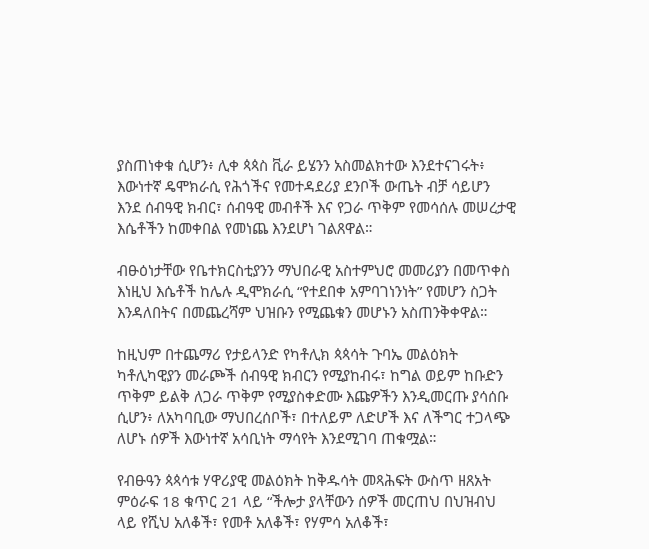ያስጠነቀቁ ሲሆን፥ ሊቀ ጳጳስ ቪራ ይሄንን አስመልክተው እንደተናገሩት፥ እውነተኛ ዴሞክራሲ የሕጎችና የመተዳደሪያ ደንቦች ውጤት ብቻ ሳይሆን እንደ ሰብዓዊ ክብር፣ ሰብዓዊ መብቶች እና የጋራ ጥቅም የመሳሰሉ መሠረታዊ እሴቶችን ከመቀበል የመነጨ እንደሆነ ገልጸዋል።

ብፁዕነታቸው የቤተክርስቲያንን ማህበራዊ አስተምህሮ መመሪያን በመጥቀስ እነዚህ እሴቶች ከሌሉ ዲሞክራሲ “የተደበቀ አምባገነንነት” የመሆን ስጋት እንዳለበትና በመጨረሻም ህዝቡን የሚጨቁን መሆኑን አስጠንቅቀዋል።

ከዚህም በተጨማሪ የታይላንድ የካቶሊክ ጳጳሳት ጉባኤ መልዕክት ካቶሊካዊያን መራጮች ሰብዓዊ ክብርን የሚያከብሩ፣ ከግል ወይም ከቡድን ጥቅም ይልቅ ለጋራ ጥቅም የሚያስቀድሙ እጩዎችን እንዲመርጡ ያሳሰቡ ሲሆን፥ ለአካባቢው ማህበረሰቦች፣ በተለይም ለድሆች እና ለችግር ተጋላጭ ለሆኑ ሰዎች እውነተኛ አሳቢነት ማሳየት እንደሚገባ ጠቁሟል።

የብፁዓን ጳጳሳቱ ሃዋሪያዊ መልዕክት ከቅዱሳት መጻሕፍት ውስጥ ዘጸአት ምዕራፍ 18 ቁጥር 21 ላይ “ችሎታ ያላቸውን ሰዎች መርጠህ በህዝብህ ላይ የሺህ አለቆች፣ የመቶ አለቆች፣ የሃምሳ አለቆች፣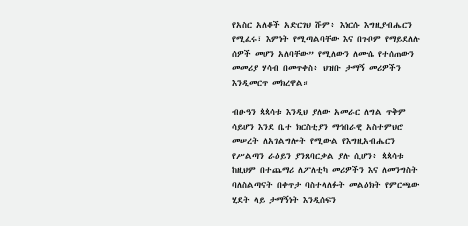የአስር አለቆች አድርገህ ሹም፥ እነርሱ እግዚያብሔርን የሚፈሩ፣ እምነት የሚጣልባቸው እና በጉቦም የማይደለሉ ሰዎች መሆን አለባቸው” የሚለውን ለሙሴ የተሰጠውን መመሪያ ሃሳብ በመጥቀስ፥ ህዝቡ ታማኝ መሪዎችን እንዲመርጥ መክረዋል።

ብፁዓን ጳጳሳቱ እንዲህ ያለው አመራር ለግል ጥቅም ሳይሆን እንደ ቤተ ክርስቲያን ማኅበራዊ አስተምህሮ መሠረት ለአገልግሎት የሚውል የእግዚአብሔርን የሥልጣን ራዕይን ያንጸባርቃል ያሉ ሲሆን፥ ጳጳሳቱ ከዚህም በተጨማሪ ለፖለቲካ መሪዎችን እና ለመንግስት ባለስልጣናት በቀጥታ ባስተላለፉት መልዕክት የምርጫው ሂደት ላይ ታማኝነት እንዲሰፍን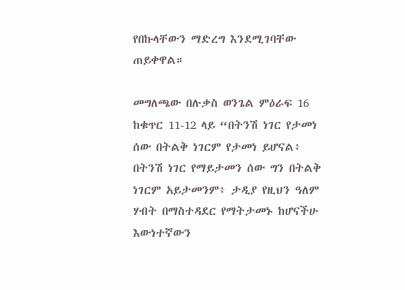የበኩላቸውን ማድረግ እንደሚገባቸው ጠይቀዋል።

መግለጫው በሉቃስ ወንጌል ምዕራፍ 16 ከቁጥር 11-12 ላይ “በትንሽ ነገር የታመነ ሰው በትልቅ ነገርም የታመነ ይሆናል፥ በትንሽ ነገር የማይታመን ሰው ግን በትልቅ ነገርም አይታመንም፥ ታዲያ የዚህን ዓለም ሃብት በማስተዳደር የማትታመኑ ከሆናችሁ እውነተኛውን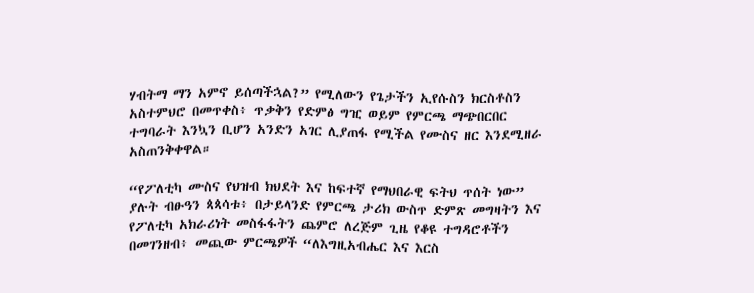ሃብትማ ማን አምኖ ይሰጣችኋል?” የሚለውን የጌታችን ኢየሱስን ክርስቶስን አስተምህሮ በመጥቀስ፥ ጥቃቅን የድምፅ ግዢ ወይም የምርጫ ማጭበርበር ተግባራት እንኳን ቢሆን አንድን አገር ሊያጠፋ የሚችል የሙስና ዘር እንደሚዘራ አስጠንቅቀዋል።

“የፖለቲካ ሙስና የህዝብ ክህደት እና ከፍተኛ የማህበራዊ ፍትህ ጥሰት ነው” ያሉት ብፁዓን ጳጳሳቱ፥ በታይላንድ የምርጫ ታሪክ ውስጥ ድምጽ መግዛትን እና የፖለቲካ አክራሪነት መስፋፋትን ጨምሮ ለረጅም ጊዜ የቆዩ ተግዳሮቶችን በመገንዘብ፥ መጪው ምርጫዎች “ለእግዚአብሔር እና እርስ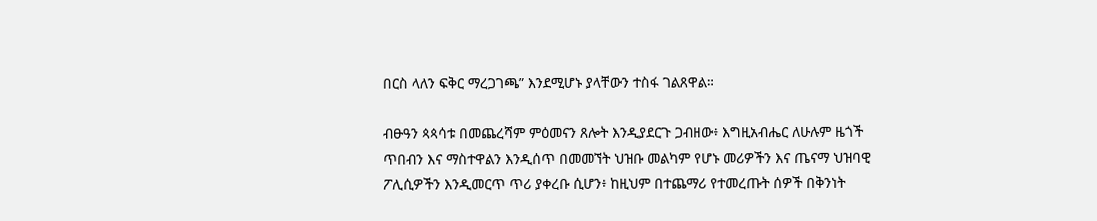በርስ ላለን ፍቅር ማረጋገጫ” እንደሚሆኑ ያላቸውን ተስፋ ገልጸዋል።

ብፁዓን ጳጳሳቱ በመጨረሻም ምዕመናን ጸሎት እንዲያደርጉ ጋብዘው፥ እግዚአብሔር ለሁሉም ዜጎች ጥበብን እና ማስተዋልን እንዲሰጥ በመመኘት ህዝቡ መልካም የሆኑ መሪዎችን እና ጤናማ ህዝባዊ ፖሊሲዎችን እንዲመርጥ ጥሪ ያቀረቡ ሲሆን፥ ከዚህም በተጨማሪ የተመረጡት ሰዎች በቅንነት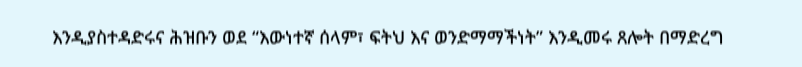እንዲያስተዳድሩና ሕዝቡን ወደ “እውነተኛ ሰላም፣ ፍትህ እና ወንድማማችነት” እንዲመሩ ጸሎት በማድረግ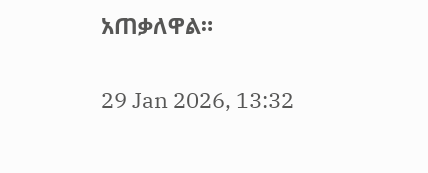አጠቃለዋል።

29 Jan 2026, 13:32